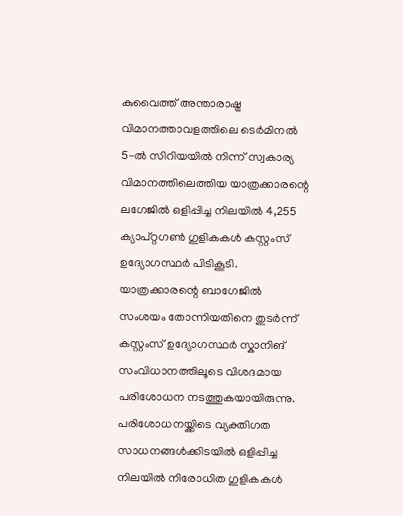കുവൈത്ത് അന്താരാഷ്ട്ര വിമാനത്താവളത്തിലെ ടെർമിനൽ 5-ൽ സിറിയയിൽ നിന്ന് സ്വകാര്യ വിമാനത്തിലെത്തിയ യാത്രക്കാരന്റെ ലഗേജിൽ ഒളിപ്പിച്ച നിലയിൽ 4,255 ക്യാപ്റ്റഗൺ ഗുളികകൾ കസ്റ്റംസ് ഉദ്യോഗസ്ഥർ പിടികൂടി. യാത്രക്കാരന്റെ ബാഗേജിൽ സംശയം തോന്നിയതിനെ തുടർന്ന് കസ്റ്റംസ് ഉദ്യോഗസ്ഥർ സ്കാനിങ് സംവിധാനത്തിലൂടെ വിശദമായ പരിശോധന നടത്തുകയായിരുന്നു. പരിശോധനയ്ക്കിടെ വ്യക്തിഗത സാധനങ്ങൾക്കിടയിൽ ഒളിപ്പിച്ച നിലയിൽ നിരോധിത ഗുളികകൾ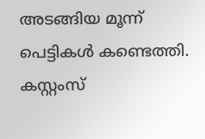അടങ്ങിയ മൂന്ന് പെട്ടികൾ കണ്ടെത്തി.
കസ്റ്റംസ്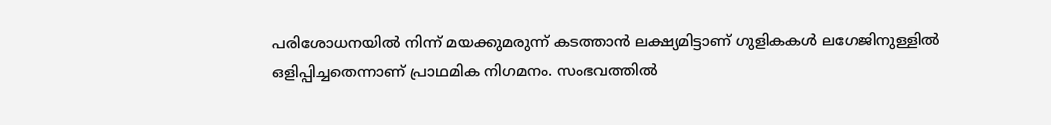പരിശോധനയിൽ നിന്ന് മയക്കുമരുന്ന് കടത്താൻ ലക്ഷ്യമിട്ടാണ് ഗുളികകൾ ലഗേജിനുള്ളിൽ ഒളിപ്പിച്ചതെന്നാണ് പ്രാഥമിക നിഗമനം. സംഭവത്തിൽ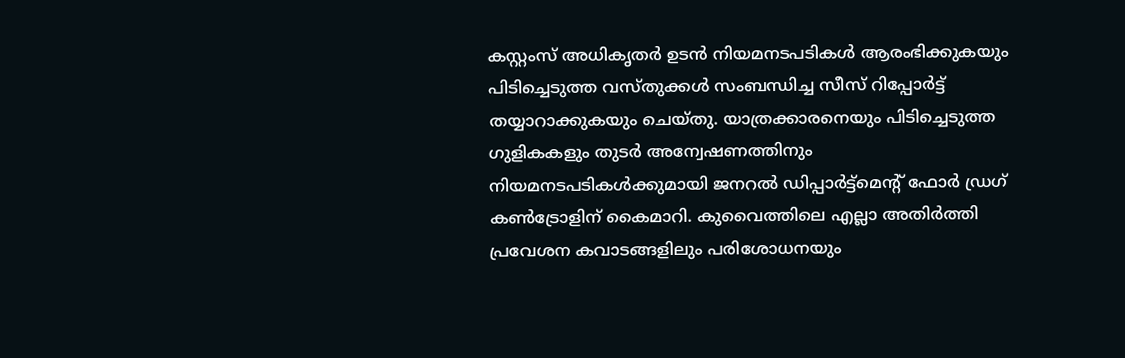കസ്റ്റംസ് അധികൃതർ ഉടൻ നിയമനടപടികൾ ആരംഭിക്കുകയും പിടിച്ചെടുത്ത വസ്തുക്കൾ സംബന്ധിച്ച സീസ് റിപ്പോർട്ട് തയ്യാറാക്കുകയും ചെയ്തു. യാത്രക്കാരനെയും പിടിച്ചെടുത്ത ഗുളികകളും തുടർ അന്വേഷണത്തിനും നിയമനടപടികൾക്കുമായി ജനറൽ ഡിപ്പാർട്ട്മെന്റ് ഫോർ ഡ്രഗ് കൺട്രോളിന് കൈമാറി. കുവൈത്തിലെ എല്ലാ അതിർത്തി പ്രവേശന കവാടങ്ങളിലും പരിശോധനയും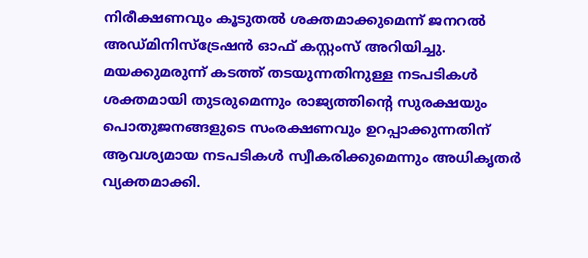നിരീക്ഷണവും കൂടുതൽ ശക്തമാക്കുമെന്ന് ജനറൽ അഡ്മിനിസ്ട്രേഷൻ ഓഫ് കസ്റ്റംസ് അറിയിച്ചു. മയക്കുമരുന്ന് കടത്ത് തടയുന്നതിനുള്ള നടപടികൾ ശക്തമായി തുടരുമെന്നും രാജ്യത്തിന്റെ സുരക്ഷയും പൊതുജനങ്ങളുടെ സംരക്ഷണവും ഉറപ്പാക്കുന്നതിന് ആവശ്യമായ നടപടികൾ സ്വീകരിക്കുമെന്നും അധികൃതർ വ്യക്തമാക്കി.